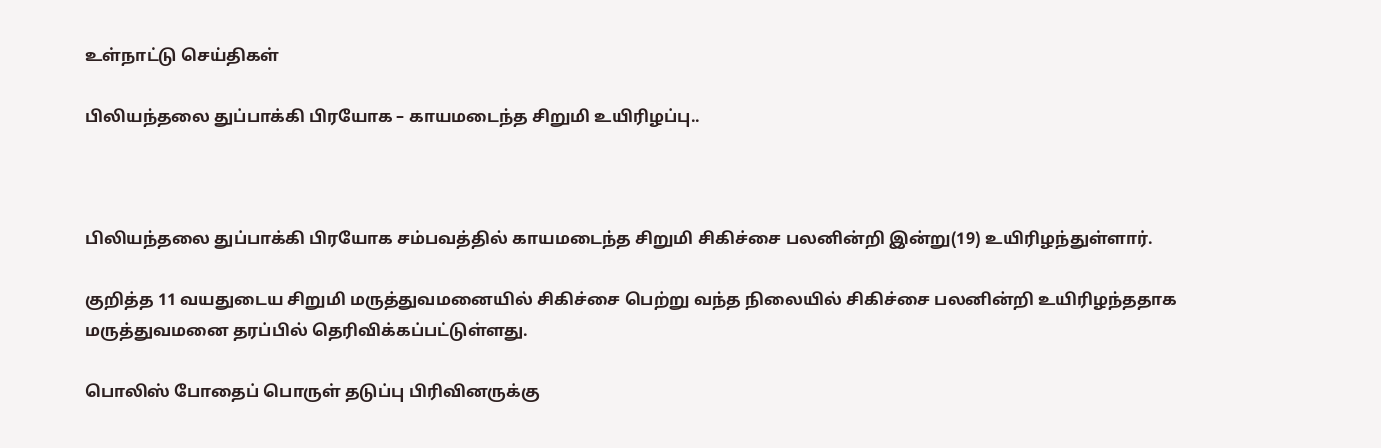உள்நாட்டு செய்திகள்

பிலியந்தலை துப்பாக்கி பிரயோக – காயமடைந்த சிறுமி உயிரிழப்பு..



பிலியந்தலை துப்பாக்கி பிரயோக சம்பவத்தில் காயமடைந்த சிறுமி சிகிச்சை பலனின்றி இன்று(19) உயிரிழந்துள்ளார்.

குறித்த 11 வயதுடைய சிறுமி மருத்துவமனையில் சிகிச்சை பெற்று வந்த நிலையில் சிகிச்சை பலனின்றி உயிரிழந்ததாக மருத்துவமனை தரப்பில் தெரிவிக்கப்பட்டுள்ளது.

பொலிஸ் போதைப் பொருள் தடுப்பு பிரிவினருக்கு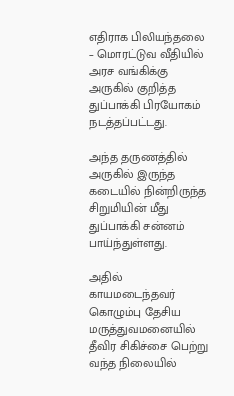எதிராக பிலியந்தலை – மொரட்டுவ வீதியில் அரச வங்கிக்கு அருகில் குறித்த துப்பாக்கி பிரயோகம் நடத்தப்பட்டது.

அந்த தருணத்தில் அருகில் இருந்த கடையில் நின்றிருந்த சிறுமியின் மீது துப்பாக்கி சன்னம் பாய்ந்துள்ளது.

அதில் காயமடைந்தவர் கொழும்பு தேசிய மருத்துவமனையில் தீவிர சிகிச்சை பெற்று வந்த நிலையில்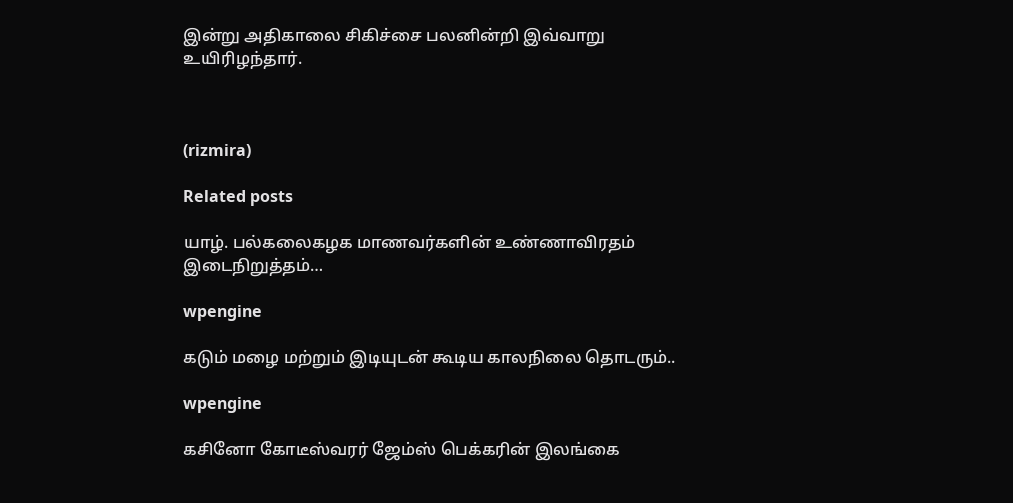இன்று அதிகாலை சிகிச்சை பலனின்றி இவ்வாறு உயிரிழந்தார்.



(rizmira)

Related posts

யாழ். பல்கலைகழக மாணவர்களின் உண்ணாவிரதம் இடைநிறுத்தம்…

wpengine

கடும் மழை மற்றும் இடியுடன் கூடிய காலநிலை தொடரும்..

wpengine

கசினோ கோடீஸ்வரர் ஜேம்ஸ் பெக்கரின் இலங்கை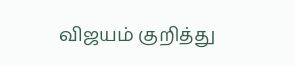விஜயம் குறித்து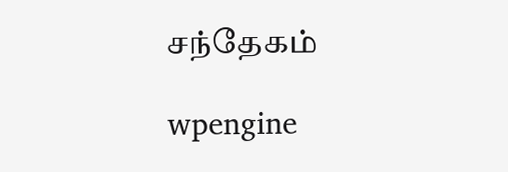சந்தேகம்

wpengine